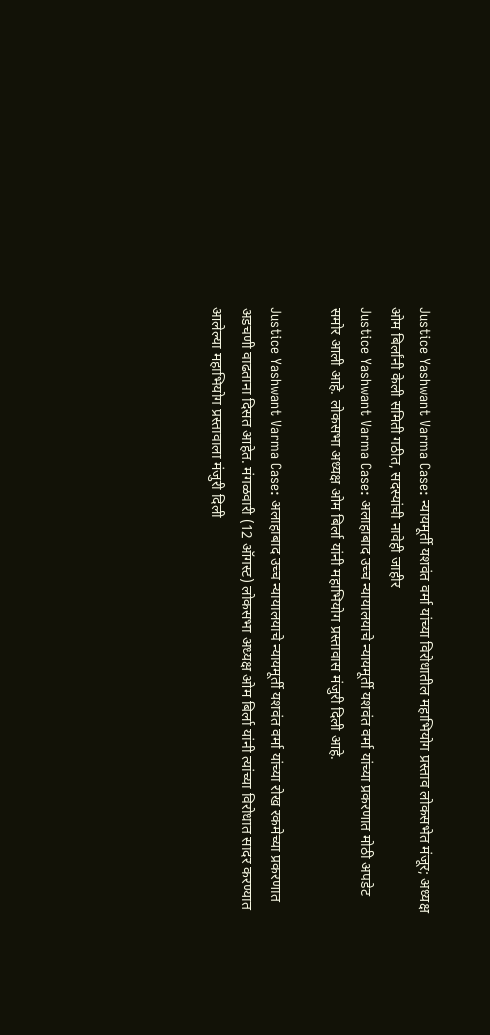Justice Yashwant Varma Case: न्यायमूर्ती यशवंत वर्मा यांच्या विरोधातील महाभियोग प्रस्ताव लोकसभेत मंजूर; अध्यक्ष ओम बिर्लांनी केली समिती गठीत, सदस्यांची नावेही जाहीर
Justice Yashwant Varma Case: अलाहाबाद उच्च न्यायालयाचे न्यायमूर्ती यशवंत वर्मा यांच्या प्रकरणात मोठी अपडेट समोर आली आहे. लोकसभा अध्यक्ष ओम बिर्ला यांनी महाभियोग प्रस्तावास मंजुरी दिली आहे.

Justice Yashwant Varma Case: अलाहाबाद उच्च न्यायालयाचे न्यायमूर्ती यशवंत वर्मा यांच्या रोख रकमेच्या प्रकरणात अडचणी वाढताना दिसत आहेत. मंगळवारी (12 ऑगस्ट) लोकसभा अध्यक्ष ओम बिर्ला यांनी त्यांच्या विरोधात सादर करण्यात आलेल्या महाभियोग प्रस्तावाला मंजुरी दिली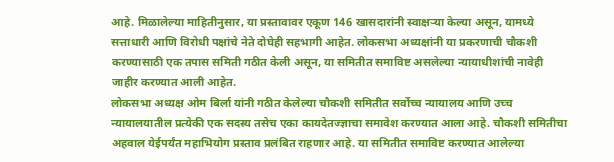आहे. मिळालेल्या माहितीनुसार, या प्रस्तावावर एकूण 146 खासदारांनी स्वाक्षऱ्या केल्या असून, यामध्ये सत्ताधारी आणि विरोधी पक्षांचे नेते दोघेही सहभागी आहेत. लोकसभा अध्यक्षांनी या प्रकरणाची चौकशी करण्यासाठी एक तपास समिती गठीत केली असून, या समितीत समाविष्ट असलेल्या न्यायाधीशांची नावेही जाहीर करण्यात आली आहेत.
लोकसभा अध्यक्ष ओम बिर्ला यांनी गठीत केलेल्या चौकशी समितीत सर्वोच्च न्यायालय आणि उच्च न्यायालयातील प्रत्येकी एक सदस्य तसेच एका कायदेतज्ज्ञाचा समावेश करण्यात आला आहे. चौकशी समितीचा अहवाल येईपर्यंत महाभियोग प्रस्ताव प्रलंबित राहणार आहे. या समितीत समाविष्ट करण्यात आलेल्या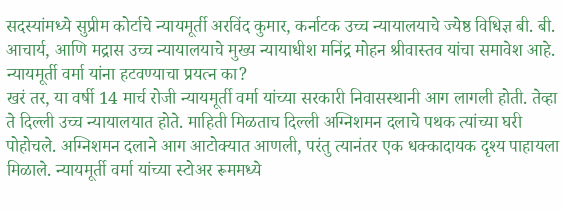सदस्यांमध्ये सुप्रीम कोर्टाचे न्यायमूर्ती अरविंद कुमार, कर्नाटक उच्च न्यायालयाचे ज्येष्ठ विधिज्ञ बी. बी. आचार्य, आणि मद्रास उच्च न्यायालयाचे मुख्य न्यायाधीश मनिंद्र मोहन श्रीवास्तव यांचा समावेश आहे.
न्यायमूर्ती वर्मा यांना हटवण्याचा प्रयत्न का?
खरं तर, या वर्षी 14 मार्च रोजी न्यायमूर्ती वर्मा यांच्या सरकारी निवासस्थानी आग लागली होती. तेव्हा ते दिल्ली उच्च न्यायालयात होते. माहिती मिळताच दिल्ली अग्निशमन दलाचे पथक त्यांच्या घरी पोहोचले. अग्निशमन दलाने आग आटोक्यात आणली, परंतु त्यानंतर एक धक्कादायक दृश्य पाहायला मिळाले. न्यायमूर्ती वर्मा यांच्या स्टोअर रूममध्ये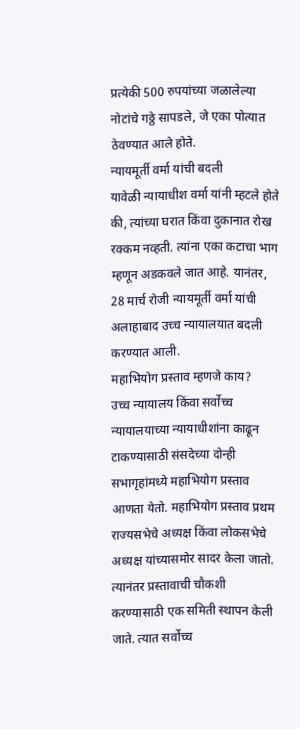प्रत्येकी 500 रुपयांच्या जळालेल्या नोटांचे गठ्ठे सापडले, जे एका पोत्यात ठेवण्यात आले होते.
न्यायमूर्ती वर्मा यांची बदली
यावेळी न्यायाधीश वर्मा यांनी म्हटले होते की, त्यांच्या घरात किंवा दुकानात रोख रक्कम नव्हती. त्यांना एका कटाचा भाग म्हणून अडकवले जात आहे. यानंतर, 28 मार्च रोजी न्यायमूर्ती वर्मा यांची अलाहाबाद उच्च न्यायालयात बदली करण्यात आली.
महाभियोग प्रस्ताव म्हणजे काय?
उच्च न्यायालय किंवा सर्वोच्च न्यायालयाच्या न्यायाधीशांना काढून टाकण्यासाठी संसदेच्या दोन्ही सभागृहांमध्ये महाभियोग प्रस्ताव आणता येतो. महाभियोग प्रस्ताव प्रथम राज्यसभेचे अध्यक्ष किंवा लोकसभेचे अध्यक्ष यांच्यासमोर सादर केला जातो. त्यानंतर प्रस्तावाची चौकशी करण्यासाठी एक समिती स्थापन केली जाते. त्यात सर्वोच्च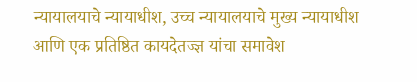न्यायालयाचे न्यायाधीश, उच्च न्यायालयाचे मुख्य न्यायाधीश आणि एक प्रतिष्ठित कायदेतज्ज्ञ यांचा समावेश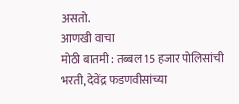असतो.
आणखी वाचा
मोठी बातमी : तब्बल 15 हजार पोलिसांची भरती, देवेंद्र फडणवीसांच्या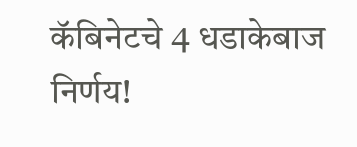कॅबिनेटचे 4 धडाकेबाज निर्णय!